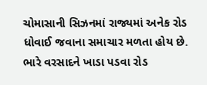ચોમાસાની સિઝનમાં રાજ્યમાં અનેક રોડ ધોવાઈ જવાના સમાચાર મળતા હોય છે. ભારે વરસાદને ખાડા પડવા રોડ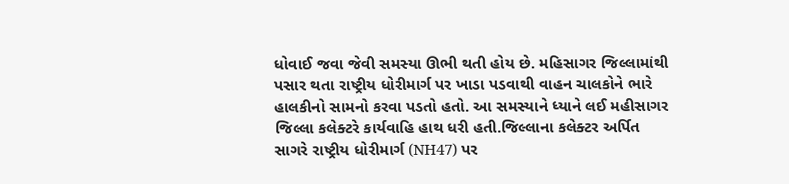ધોવાઈ જવા જેવી સમસ્યા ઊભી થતી હોય છે. મહિસાગર જિલ્લામાંથી પસાર થતા રાષ્ટ્રીય ધોરીમાર્ગ પર ખાડા પડવાથી વાહન ચાલકોને ભારે હાલકીનો સામનો કરવા પડતો હતો. આ સમસ્યાને ધ્યાને લઈ મહીસાગર જિલ્લા કલેક્ટરે કાર્યવાહિ હાથ ધરી હતી.જિલ્લાના કલેક્ટર અર્પિત સાગરે રાષ્ટ્રીય ધોરીમાર્ગ (NH47) પર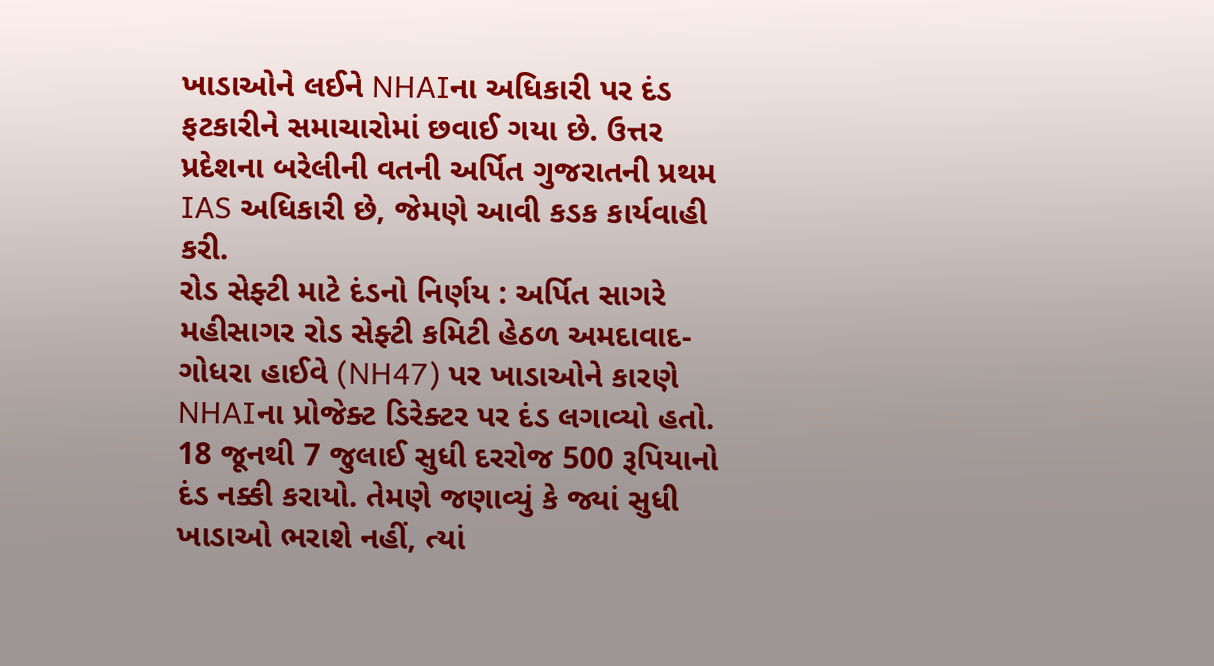ખાડાઓને લઈને NHAIના અધિકારી પર દંડ ફટકારીને સમાચારોમાં છવાઈ ગયા છે. ઉત્તર પ્રદેશના બરેલીની વતની અર્પિત ગુજરાતની પ્રથમ IAS અધિકારી છે, જેમણે આવી કડક કાર્યવાહી કરી.
રોડ સેફ્ટી માટે દંડનો નિર્ણય : અર્પિત સાગરે મહીસાગર રોડ સેફ્ટી કમિટી હેઠળ અમદાવાદ-ગોધરા હાઈવે (NH47) પર ખાડાઓને કારણે NHAIના પ્રોજેક્ટ ડિરેક્ટર પર દંડ લગાવ્યો હતો. 18 જૂનથી 7 જુલાઈ સુધી દરરોજ 500 રૂપિયાનો દંડ નક્કી કરાયો. તેમણે જણાવ્યું કે જ્યાં સુધી ખાડાઓ ભરાશે નહીં, ત્યાં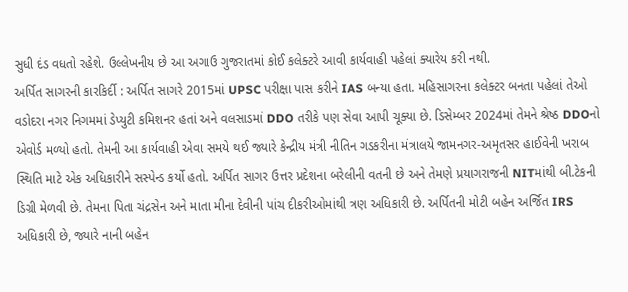સુધી દંડ વધતો રહેશે. ઉલ્લેખનીય છે આ અગાઉ ગુજરાતમાં કોઈ કલેક્ટરે આવી કાર્યવાહી પહેલાં ક્યારેય કરી નથી.
અર્પિત સાગરની કારકિર્દી : અર્પિત સાગરે 2015માં UPSC પરીક્ષા પાસ કરીને IAS બન્યા હતા. મહિસાગરના કલેક્ટર બનતા પહેલાં તેઓ વડોદરા નગર નિગમમાં ડેપ્યુટી કમિશનર હતાં અને વલસાડમાં DDO તરીકે પણ સેવા આપી ચૂક્યા છે. ડિસેમ્બર 2024માં તેમને શ્રેષ્ઠ DDOનો એવોર્ડ મળ્યો હતો. તેમની આ કાર્યવાહી એવા સમયે થઈ જ્યારે કેન્દ્રીય મંત્રી નીતિન ગડકરીના મંત્રાલયે જામનગર-અમૃતસર હાઈવેની ખરાબ સ્થિતિ માટે એક અધિકારીને સસ્પેન્ડ કર્યો હતો. અર્પિત સાગર ઉત્તર પ્રદેશના બરેલીની વતની છે અને તેમણે પ્રયાગરાજની NITમાંથી બી.ટેકની ડિગ્રી મેળવી છે. તેમના પિતા ચંદ્રસેન અને માતા મીના દેવીની પાંચ દીકરીઓમાંથી ત્રણ અધિકારી છે. અર્પિતની મોટી બહેન અર્જિત IRS અધિકારી છે, જ્યારે નાની બહેન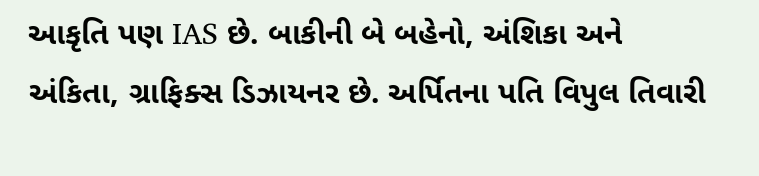આકૃતિ પણ IAS છે. બાકીની બે બહેનો, અંશિકા અને અંકિતા, ગ્રાફિક્સ ડિઝાયનર છે. અર્પિતના પતિ વિપુલ તિવારી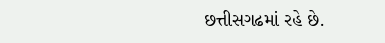છત્તીસગઢમાં રહે છે.